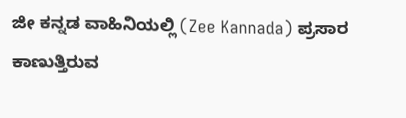ಜೀ ಕನ್ನಡ ವಾಹಿನಿಯಲ್ಲಿ (Zee Kannada) ಪ್ರಸಾರ ಕಾಣುತ್ತಿರುವ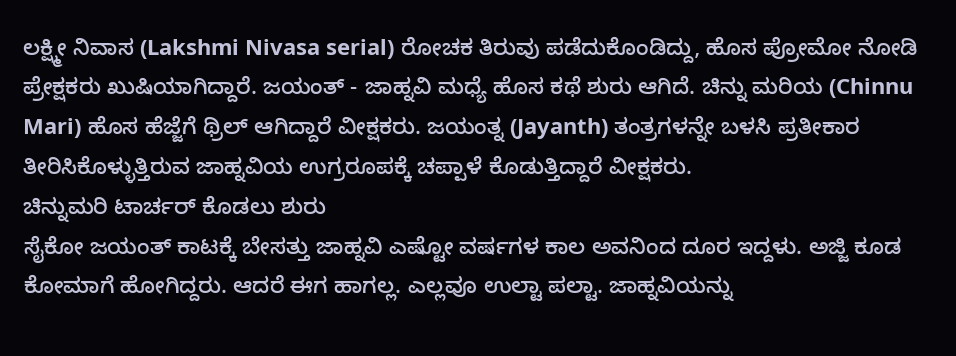ಲಕ್ಷ್ಮೀ ನಿವಾಸ (Lakshmi Nivasa serial) ರೋಚಕ ತಿರುವು ಪಡೆದುಕೊಂಡಿದ್ದು, ಹೊಸ ಪ್ರೋಮೋ ನೋಡಿ ಪ್ರೇಕ್ಷಕರು ಖುಷಿಯಾಗಿದ್ದಾರೆ. ಜಯಂತ್ - ಜಾಹ್ನವಿ ಮಧ್ಯೆ ಹೊಸ ಕಥೆ ಶುರು ಆಗಿದೆ. ಚಿನ್ನು ಮರಿಯ (Chinnu Mari) ಹೊಸ ಹೆಜ್ಜೆಗೆ ಥ್ರಿಲ್ ಆಗಿದ್ದಾರೆ ವೀಕ್ಷಕರು. ಜಯಂತ್ನ (Jayanth) ತಂತ್ರಗಳನ್ನೇ ಬಳಸಿ ಪ್ರತೀಕಾರ ತೀರಿಸಿಕೊಳ್ಳುತ್ತಿರುವ ಜಾಹ್ನವಿಯ ಉಗ್ರರೂಪಕ್ಕೆ ಚಪ್ಪಾಳೆ ಕೊಡುತ್ತಿದ್ದಾರೆ ವೀಕ್ಷಕರು.
ಚಿನ್ನುಮರಿ ಟಾರ್ಚರ್ ಕೊಡಲು ಶುರು
ಸೈಕೋ ಜಯಂತ್ ಕಾಟಕ್ಕೆ ಬೇಸತ್ತು ಜಾಹ್ನವಿ ಎಷ್ಟೋ ವರ್ಷಗಳ ಕಾಲ ಅವನಿಂದ ದೂರ ಇದ್ದಳು. ಅಜ್ಜಿ ಕೂಡ ಕೋಮಾಗೆ ಹೋಗಿದ್ದರು. ಆದರೆ ಈಗ ಹಾಗಲ್ಲ. ಎಲ್ಲವೂ ಉಲ್ಟಾ ಪಲ್ಟಾ. ಜಾಹ್ನವಿಯನ್ನು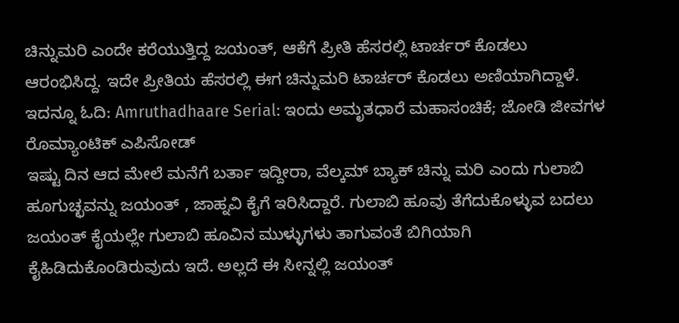ಚಿನ್ನುಮರಿ ಎಂದೇ ಕರೆಯುತ್ತಿದ್ದ ಜಯಂತ್, ಆಕೆಗೆ ಪ್ರೀತಿ ಹೆಸರಲ್ಲಿ ಟಾರ್ಚರ್ ಕೊಡಲು ಆರಂಭಿಸಿದ್ದ. ಇದೇ ಪ್ರೀತಿಯ ಹೆಸರಲ್ಲಿ ಈಗ ಚಿನ್ನುಮರಿ ಟಾರ್ಚರ್ ಕೊಡಲು ಅಣಿಯಾಗಿದ್ದಾಳೆ.
ಇದನ್ನೂ ಓದಿ: Amruthadhaare Serial: ಇಂದು ಅಮೃತಧಾರೆ ಮಹಾಸಂಚಿಕೆ; ಜೋಡಿ ಜೀವಗಳ ರೊಮ್ಯಾಂಟಿಕ್ ಎಪಿಸೋಡ್
ಇಷ್ಟು ದಿನ ಆದ ಮೇಲೆ ಮನೆಗೆ ಬರ್ತಾ ಇದ್ದೀರಾ, ವೆಲ್ಕಮ್ ಬ್ಯಾಕ್ ಚಿನ್ನು ಮರಿ ಎಂದು ಗುಲಾಬಿ ಹೂಗುಚ್ಛವನ್ನು ಜಯಂತ್ , ಜಾಹ್ನವಿ ಕೈಗೆ ಇರಿಸಿದ್ದಾರೆ. ಗುಲಾಬಿ ಹೂವು ತೆಗೆದುಕೊಳ್ಳುವ ಬದಲು ಜಯಂತ್ ಕೈಯಲ್ಲೇ ಗುಲಾಬಿ ಹೂವಿನ ಮುಳ್ಳುಗಳು ತಾಗುವಂತೆ ಬಿಗಿಯಾಗಿ ಕೈಹಿಡಿದುಕೊಂಡಿರುವುದು ಇದೆ. ಅಲ್ಲದೆ ಈ ಸೀನ್ನಲ್ಲಿ ಜಯಂತ್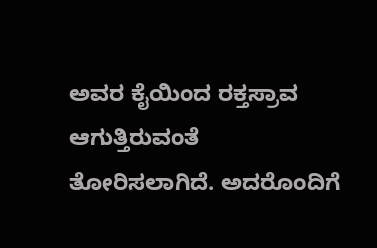ಅವರ ಕೈಯಿಂದ ರಕ್ತಸ್ರಾವ ಆಗುತ್ತಿರುವಂತೆ ತೋರಿಸಲಾಗಿದೆ. ಅದರೊಂದಿಗೆ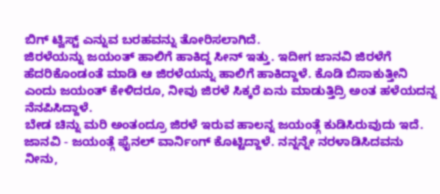ಬಿಗ್ ಟ್ವಿಸ್ಟ್ ಎನ್ನುವ ಬರಹವನ್ನು ತೋರಿಸಲಾಗಿದೆ.
ಜಿರಳೆಯನ್ನು ಜಯಂತ್ ಹಾಲಿಗೆ ಹಾಕಿದ್ದ ಸೀನ್ ಇತ್ತು. ಇದೀಗ ಜಾನವಿ ಜಿರಳೆಗೆ ಹೆದರಿಕೊಂಡಂತೆ ಮಾಡಿ ಆ ಜಿರಳೆಯನ್ನು ಹಾಲಿಗೆ ಹಾಕಿದ್ದಾಳೆ. ಕೊಡಿ ಬಿಸಾಕುತ್ತೀನಿ ಎಂದು ಜಯಂತ್ ಕೇಳಿದರೂ, ನೀವು ಜಿರಳೆ ಸಿಕ್ಕರೆ ಏನು ಮಾಡುತ್ತಿದ್ರಿ ಅಂತ ಹಳೆಯದನ್ನ ನೆನಪಿಸಿದ್ದಾಳೆ.
ಬೇಡ ಚಿನ್ನು ಮರಿ ಅಂತಂದ್ರೂ ಜಿರಳೆ ಇರುವ ಹಾಲನ್ನ ಜಯಂತ್ಗೆ ಕುಡಿಸಿರುವುದು ಇದೆ. ಜಾನವಿ - ಜಯಂತ್ಗೆ ಫೈನಲ್ ವಾರ್ನಿಂಗ್ ಕೊಟ್ಟಿದ್ದಾಳೆ. ನನ್ನನ್ನೇ ನರಳಾಡಿಸಿದವನು ನೀನು,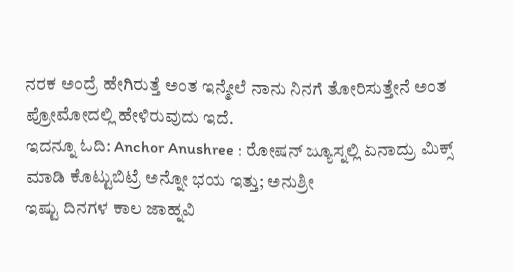ನರಕ ಅಂದ್ರೆ ಹೇಗಿರುತ್ತೆ ಅಂತ ಇನ್ಮೇಲೆ ನಾನು ನಿನಗೆ ತೋರಿಸುತ್ತೇನೆ ಅಂತ ಪ್ರೋಮೋದಲ್ಲಿ ಹೇಳಿರುವುದು ಇದೆ.
ಇದನ್ನೂ ಓದಿ: Anchor Anushree : ರೋಷನ್ ಜ್ಯೂಸ್ನಲ್ಲಿ ಏನಾದ್ರು ಮಿಕ್ಸ್ ಮಾಡಿ ಕೊಟ್ಟುಬಿಟ್ರೆ ಅನ್ನೋ ಭಯ ಇತ್ತು; ಅನುಶ್ರೀ
ಇಷ್ಟು ದಿನಗಳ ಕಾಲ ಜಾಹ್ನವಿ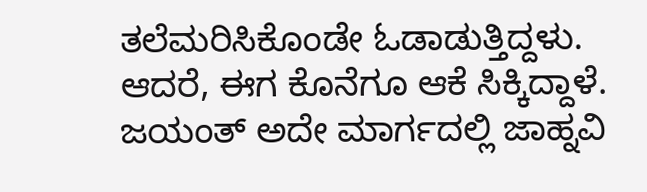ತಲೆಮರಿಸಿಕೊಂಡೇ ಓಡಾಡುತ್ತಿದ್ದಳು. ಆದರೆ, ಈಗ ಕೊನೆಗೂ ಆಕೆ ಸಿಕ್ಕಿದ್ದಾಳೆ. ಜಯಂತ್ ಅದೇ ಮಾರ್ಗದಲ್ಲಿ ಜಾಹ್ನವಿ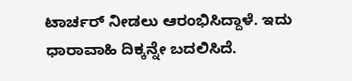ಟಾರ್ಚರ್ ನೀಡಲು ಆರಂಭಿಸಿದ್ದಾಳೆ. ಇದು ಧಾರಾವಾಹಿ ದಿಕ್ಕನ್ನೇ ಬದಲಿಸಿದೆ.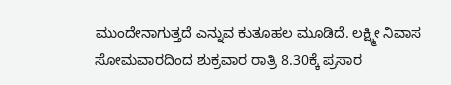ಮುಂದೇನಾಗುತ್ತದೆ ಎನ್ನುವ ಕುತೂಹಲ ಮೂಡಿದೆ. ಲಕ್ಷ್ಮೀ ನಿವಾಸ ಸೋಮವಾರದಿಂದ ಶುಕ್ರವಾರ ರಾತ್ರಿ 8.30ಕ್ಕೆ ಪ್ರಸಾರ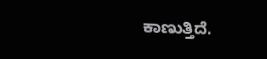ಕಾಣುತ್ತಿದೆ.